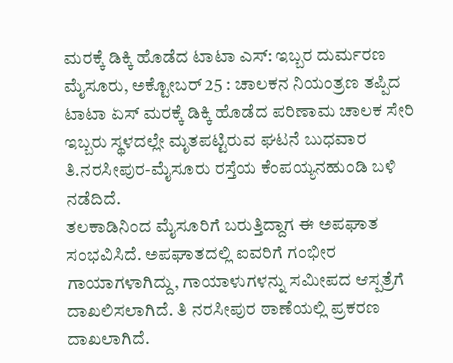ಮರಕ್ಕೆ ಡಿಕ್ಕಿ ಹೊಡೆದ ಟಾಟಾ ಎಸ್: ಇಬ್ಬರ ದುರ್ಮರಣ
ಮೈಸೂರು, ಅಕ್ಟೋಬರ್ 25 : ಚಾಲಕನ ನಿಯಂತ್ರಣ ತಪ್ಪಿದ ಟಾಟಾ ಏಸ್ ಮರಕ್ಕೆ ಡಿಕ್ಕಿ ಹೊಡೆದ ಪರಿಣಾಮ ಚಾಲಕ ಸೇರಿ ಇಬ್ಬರು ಸ್ಥಳದಲ್ಲೇ ಮೃತಪಟ್ಟಿರುವ ಘಟನೆ ಬುಧವಾರ ತಿ.ನರಸೀಪುರ-ಮೈಸೂರು ರಸ್ತೆಯ ಕೆಂಪಯ್ಯನಹುಂಡಿ ಬಳಿ ನಡೆದಿದೆ.
ತಲಕಾಡಿನಿಂದ ಮೈಸೂರಿಗೆ ಬರುತ್ತಿದ್ದಾಗ ಈ ಅಪಘಾತ ಸಂಭವಿಸಿದೆ. ಅಪಘಾತದಲ್ಲಿ ಐವರಿಗೆ ಗಂಭೀರ ಗಾಯಾಗಳಾಗಿದ್ದು, ಗಾಯಾಳುಗಳನ್ನು ಸಮೀಪದ ಆಸ್ಪತ್ರೆಗೆ ದಾಖಲಿಸಲಾಗಿದೆ. ತಿ ನರಸೀಪುರ ಠಾಣೆಯಲ್ಲಿ ಪ್ರಕರಣ ದಾಖಲಾಗಿದೆ.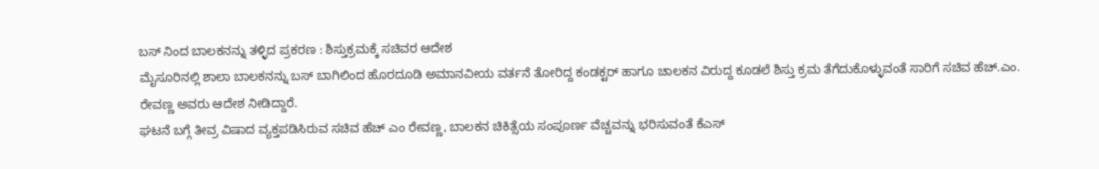ಬಸ್ ನಿಂದ ಬಾಲಕನನ್ನು ತಳ್ಳಿದ ಪ್ರಕರಣ : ಶಿಸ್ತುಕ್ರಮಕ್ಕೆ ಸಚಿವರ ಆದೇಶ
ಮೈಸೂರಿನಲ್ಲಿ ಶಾಲಾ ಬಾಲಕನನ್ನು ಬಸ್ ಬಾಗಿಲಿಂದ ಹೊರದೂಡಿ ಅಮಾನವೀಯ ವರ್ತನೆ ತೋರಿದ್ದ ಕಂಡಕ್ಟರ್ ಹಾಗೂ ಚಾಲಕನ ವಿರುದ್ದ ಕೂಡಲೆ ಶಿಸ್ತು ಕ್ರಮ ತೆಗೆದುಕೊಳ್ಳುವಂತೆ ಸಾರಿಗೆ ಸಚಿವ ಹೆಚ್.ಎಂ. ರೇವಣ್ಣ ಅವರು ಆದೇಶ ನೀಡಿದ್ದಾರೆ.
ಘಟನೆ ಬಗ್ಗೆ ತೀವ್ರ ವಿಷಾದ ವ್ಯಕ್ತಪಡಿಸಿರುವ ಸಚಿವ ಹೆಚ್ ಎಂ ರೇವಣ್ಣ, ಬಾಲಕನ ಚಿಕಿತ್ಸೆಯ ಸಂಪೂರ್ಣ ವೆಚ್ಚವನ್ನು ಭರಿಸುವಂತೆ ಕೆಎಸ್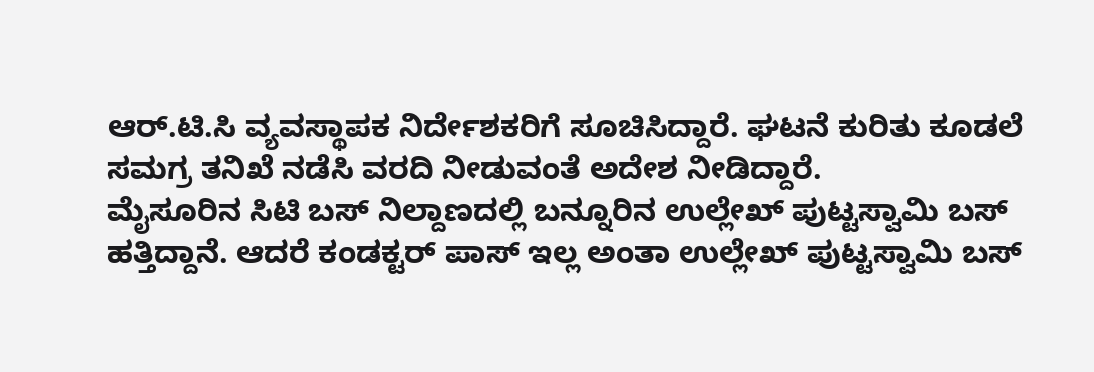ಆರ್.ಟಿ.ಸಿ ವ್ಯವಸ್ಥಾಪಕ ನಿರ್ದೇಶಕರಿಗೆ ಸೂಚಿಸಿದ್ದಾರೆ. ಘಟನೆ ಕುರಿತು ಕೂಡಲೆ ಸಮಗ್ರ ತನಿಖೆ ನಡೆಸಿ ವರದಿ ನೀಡುವಂತೆ ಅದೇಶ ನೀಡಿದ್ದಾರೆ.
ಮೈಸೂರಿನ ಸಿಟಿ ಬಸ್ ನಿಲ್ದಾಣದಲ್ಲಿ ಬನ್ನೂರಿನ ಉಲ್ಲೇಖ್ ಪುಟ್ಟಸ್ವಾಮಿ ಬಸ್ ಹತ್ತಿದ್ದಾನೆ. ಆದರೆ ಕಂಡಕ್ಟರ್ ಪಾಸ್ ಇಲ್ಲ ಅಂತಾ ಉಲ್ಲೇಖ್ ಪುಟ್ಟಸ್ವಾಮಿ ಬಸ್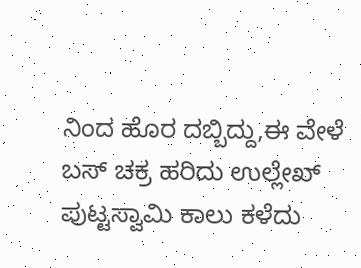ನಿಂದ ಹೊರ ದಬ್ಬಿದ್ದು,ಈ ವೇಳೆ ಬಸ್ ಚಕ್ರ ಹರಿದು ಉಲ್ಲೇಖ್ ಪುಟ್ಟಸ್ವಾಮಿ ಕಾಲು ಕಳೆದು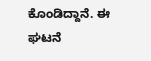ಕೊಂಡಿದ್ದಾನೆ. ಈ ಘಟನೆ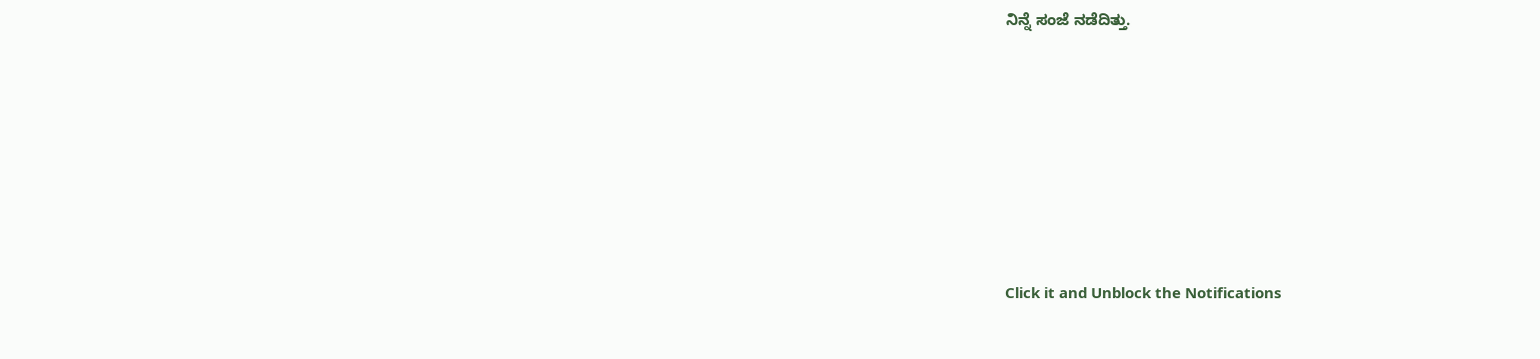ನಿನ್ನೆ ಸಂಜೆ ನಡೆದಿತ್ತು.












Click it and Unblock the Notifications